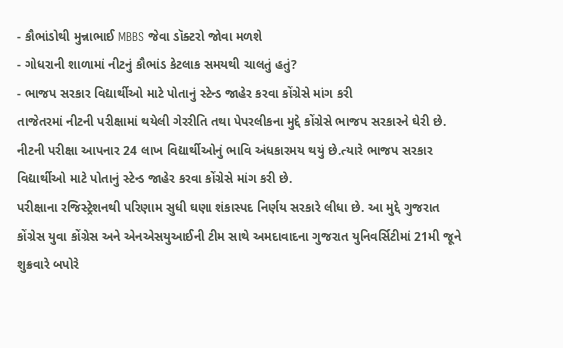- કૌભાંડોથી મુન્નાભાઈ MBBS જેવા ડૉક્ટરો જોવા મળશે
- ગોધરાની શાળામાં નીટનું કૌભાંડ કેટલાક સમયથી ચાલતું હતું?
- ભાજપ સરકાર વિદ્યાર્થીઓ માટે પોતાનું સ્ટેન્ડ જાહેર કરવા કોંગ્રેસે માંગ કરી
તાજેતરમાં નીટની પરીક્ષામાં થયેલી ગેરરીતિ તથા પેપરલીકના મુદ્દે કોંગ્રેસે ભાજપ સરકારને ઘેરી છે. નીટની પરીક્ષા આપનાર 24 લાખ વિદ્યાર્થીઓનું ભાવિ અંધકારમય થયું છે.ત્યારે ભાજપ સરકાર વિદ્યાર્થીઓ માટે પોતાનું સ્ટેન્ડ જાહેર કરવા કોંગ્રેસે માંગ કરી છે.
પરીક્ષાના રજિસ્ટ્રેશનથી પરિણામ સુધી ઘણા શંકાસ્પદ નિર્ણય સરકારે લીધા છે. આ મુદ્દે ગુજરાત કોંગ્રેસ યુવા કોંગ્રેસ અને એનએસયુઆઈની ટીમ સાથે અમદાવાદના ગુજરાત યુનિવર્સિટીમાં 21મી જૂને શુક્રવારે બપોરે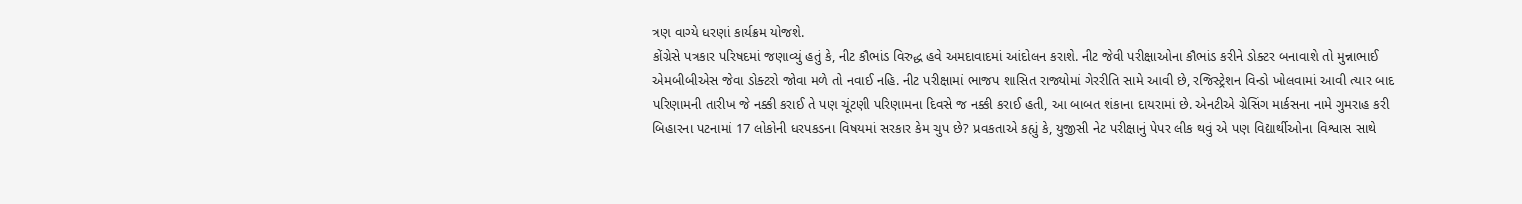ત્રણ વાગ્યે ધરણાં કાર્યક્રમ યોજશે.
કોંગ્રેસે પત્રકાર પરિષદમાં જણાવ્યું હતું કે, નીટ કૌભાંડ વિરુદ્ધ હવે અમદાવાદમાં આંદોલન કરાશે. નીટ જેવી પરીક્ષાઓના કૌભાંડ કરીને ડોક્ટર બનાવાશે તો મુન્નાભાઈ એમબીબીએસ જેવા ડોક્ટરો જોવા મળે તો નવાઈ નહિ. નીટ પરીક્ષામાં ભાજપ શાસિત રાજ્યોમાં ગેરરીતિ સામે આવી છે, રજિસ્ટ્રેશન વિન્ડો ખોલવામાં આવી ત્યાર બાદ પરિણામની તારીખ જે નક્કી કરાઈ તે પણ ચૂંટણી પરિણામના દિવસે જ નક્કી કરાઈ હતી, આ બાબત શંકાના દાયરામાં છે. એનટીએ ગ્રેસિંગ માર્કસના નામે ગુમરાહ કરી બિહારના પટનામાં 17 લોકોની ધરપકડના વિષયમાં સરકાર કેમ ચુપ છે? પ્રવકતાએ કહ્યું કે, યુજીસી નેટ પરીક્ષાનું પેપર લીક થવું એ પણ વિદ્યાર્થીઓના વિશ્વાસ સાથે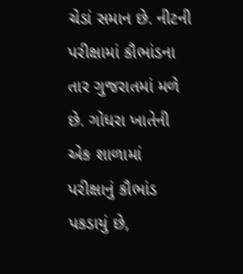ચેડાં સમાન છે. નીટની પરીક્ષામાં કૌભાંડના તાર ગુજરાતમાં મળે છે. ગોધરા ખાતેની એક શાળામાં પરીક્ષાનું કૌભાંડ પકડાયું છે,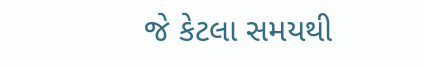જે કેટલા સમયથી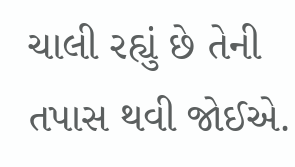ચાલી રહ્યું છે તેની તપાસ થવી જોઈએ.